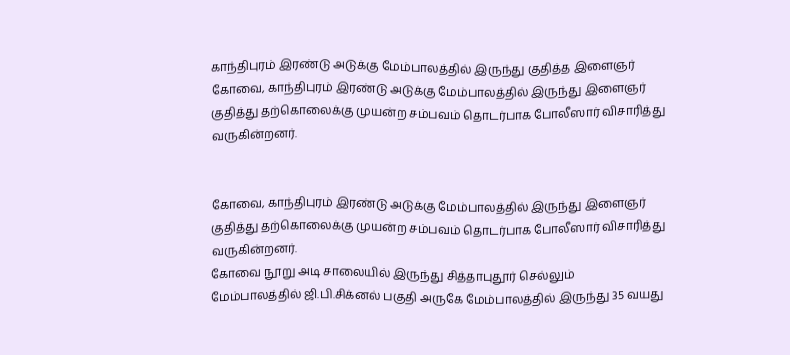காந்திபுரம் இரண்டு அடுக்கு மேம்பாலத்தில் இருந்து குதித்த இளைஞர்
கோவை, காந்திபுரம் இரண்டு அடுக்கு மேம்பாலத்தில் இருந்து இளைஞர் குதித்து தற்கொலைக்கு முயன்ற சம்பவம் தொடர்பாக போலீஸார் விசாரித்து வருகின்றனர்.


கோவை, காந்திபுரம் இரண்டு அடுக்கு மேம்பாலத்தில் இருந்து இளைஞர் குதித்து தற்கொலைக்கு முயன்ற சம்பவம் தொடர்பாக போலீஸார் விசாரித்து வருகின்றனர்.
கோவை நூறு அடி சாலையில் இருந்து சித்தாபுதூர் செல்லும் மேம்பாலத்தில் ஜி.பி.சிக்னல் பகுதி அருகே மேம்பாலத்தில் இருந்து 35 வயது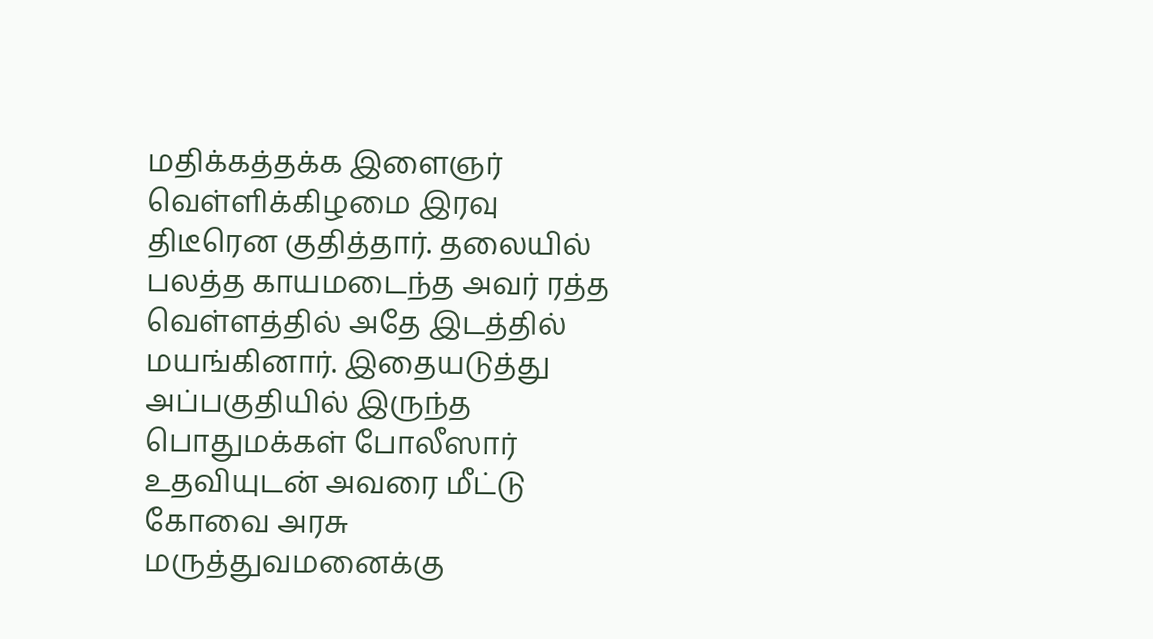மதிக்கத்தக்க இளைஞர் வெள்ளிக்கிழமை இரவு திடீரென குதித்தார். தலையில் பலத்த காயமடைந்த அவர் ரத்த வெள்ளத்தில் அதே இடத்தில் மயங்கினார். இதையடுத்து அப்பகுதியில் இருந்த பொதுமக்கள் போலீஸார் உதவியுடன் அவரை மீட்டு கோவை அரசு மருத்துவமனைக்கு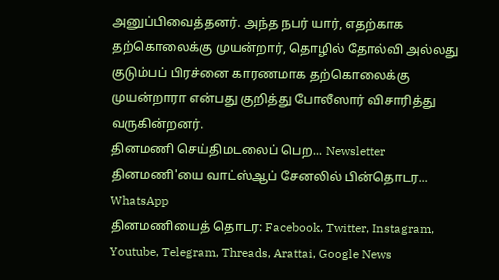அனுப்பிவைத்தனர். அந்த நபர் யார், எதற்காக தற்கொலைக்கு முயன்றார், தொழில் தோல்வி அல்லது குடும்பப் பிரச்னை காரணமாக தற்கொலைக்கு முயன்றாரா என்பது குறித்து போலீஸார் விசாரித்து வருகின்றனர்.
தினமணி செய்திமடலைப் பெற... Newsletter
தினமணி'யை வாட்ஸ்ஆப் சேனலில் பின்தொடர... WhatsApp
தினமணியைத் தொடர: Facebook, Twitter, Instagram, Youtube, Telegram, Threads, Arattai, Google News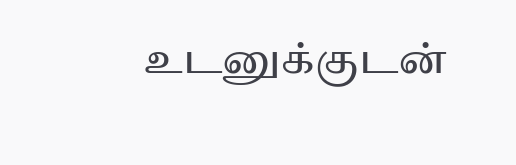உடனுக்குடன்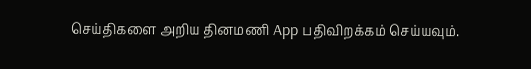செய்திகளை அறிய தினமணி App பதிவிறக்கம் செய்யவும்.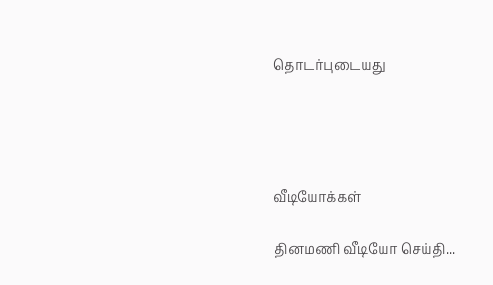தொடர்புடையது




வீடியோக்கள்

தினமணி வீடியோ செய்தி...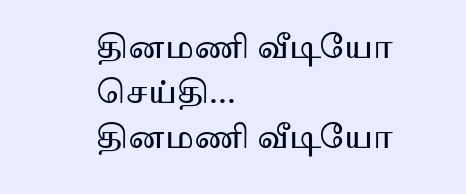தினமணி வீடியோ செய்தி...
தினமணி வீடியோ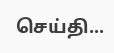செய்தி...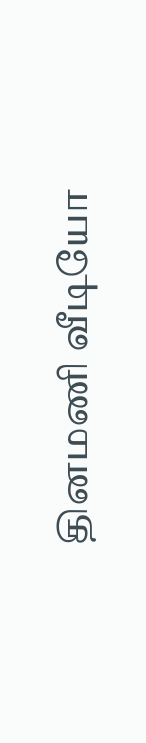தினமணி வீடியோ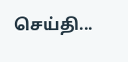செய்தி...